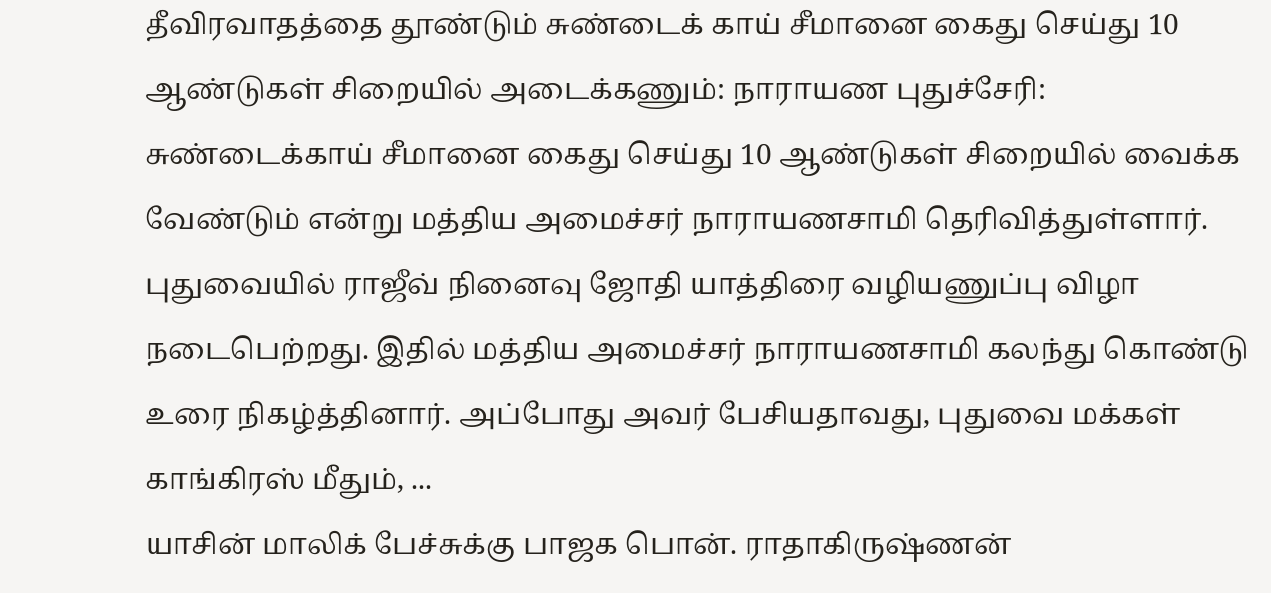தீவிரவாதத்தை தூண்டும் சுண்டைக் காய் சீமானை கைது செய்து 10 ஆண்டுகள் சிறையில் அடைக்கணும்: நாராயண புதுச்சேரி: சுண்டைக்காய் சீமானை கைது செய்து 10 ஆண்டுகள் சிறையில் வைக்க வேண்டும் என்று மத்திய அமைச்சர் நாராயணசாமி தெரிவித்துள்ளார். புதுவையில் ராஜீவ் நினைவு ஜோதி யாத்திரை வழியணுப்பு விழா நடைபெற்றது. இதில் மத்திய அமைச்சர் நாராயணசாமி கலந்து கொண்டு உரை நிகழ்த்தினார். அப்போது அவர் பேசியதாவது, புதுவை மக்கள் காங்கிரஸ் மீதும், ...
யாசின் மாலிக் பேச்சுக்கு பாஜக பொன். ராதாகிருஷ்ணன்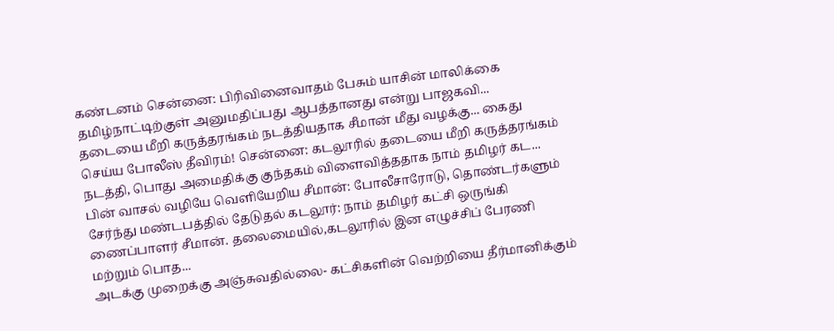கண்டனம் சென்னை: பிரிவினைவாதம் பேசும் யாசின் மாலிக்கை தமிழ்நாட்டிற்குள் அனுமதிப்பது ஆபத்தானது என்று பாஜகவி...
தடையை மீறி கருத்தரங்கம் நடத்தியதாக சீமான் மீது வழக்கு... கைது செய்ய போலீஸ் தீவிரம்! சென்னை: கடலூரில் தடையை மீறி கருத்தரங்கம் நடத்தி, பொது அமைதிக்கு குந்தகம் விளைவித்ததாக நாம் தமிழர் கட...
பின் வாசல் வழியே வெளியேறிய சீமான்: போலீசாரோடு, தொண்டர்களும் சேர்ந்து மண்டபத்தில் தேடுதல் கடலூர்: நாம் தமிழர் கட்சி ஒருங்கி ணைப்பாளர் சீமான். தலைமையில்,கடலூரில் இன எழுச்சிப் பேரணி மற்றும் பொத...
அடக்கு முறைக்கு அஞ்சுவதில்லை- கட்சிகளின் வெற்றியை தீர்மானிக்கும்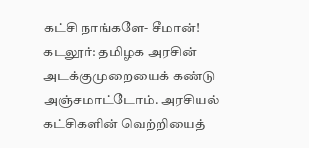கட்சி நாங்களே- சீமான்! கடலூர்: தமிழக அரசின் அடக்குமுறையைக் கண்டு அஞ்சமாட்டோம். அரசியல் கட்சிகளின் வெற்றியைத்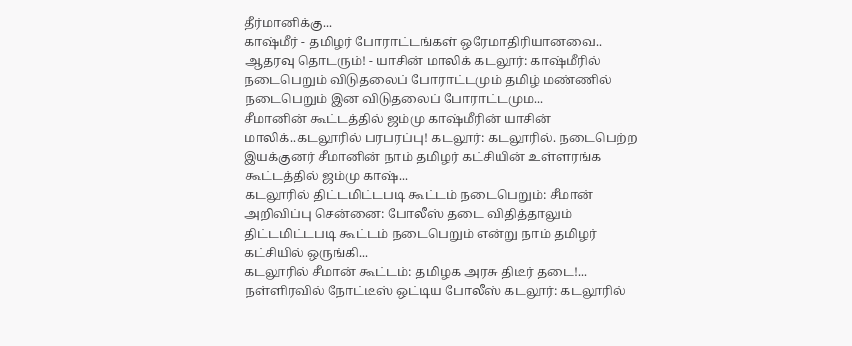தீர்மானிக்கு...
காஷ்மீர் - தமிழர் போராட்டங்கள் ஒரேமாதிரியானவை.. ஆதரவு தொடரும்! - யாசின் மாலிக் கடலூர்: காஷ்மீரில் நடைபெறும் விடுதலைப் போராட்டமும் தமிழ் மண்ணில் நடைபெறும் இன விடுதலைப் போராட்டமும...
சீமானின் கூட்டத்தில் ஜம்மு காஷ்மீரின் யாசின் மாலிக்..கடலூரில் பரபரப்பு! கடலூர்: கடலூரில். நடைபெற்ற இயக்குனர் சீமானின் நாம் தமிழர் கட்சியின் உள்ளரங்க கூட்டத்தில் ஜம்மு காஷ்...
கடலூரில் திட்டமிட்டபடி கூட்டம் நடைபெறும்: சீமான் அறிவிப்பு சென்னை: போலீஸ் தடை விதித்தாலும் திட்டமிட்டபடி கூட்டம் நடைபெறும் என்று நாம் தமிழர் கட்சியில் ஒருங்கி...
கடலூரில் சீமான் கூட்டம்: தமிழக அரசு திடீர் தடை!... நள்ளிரவில் நோட்டீஸ் ஒட்டிய போலீஸ் கடலூர்: கடலூரில்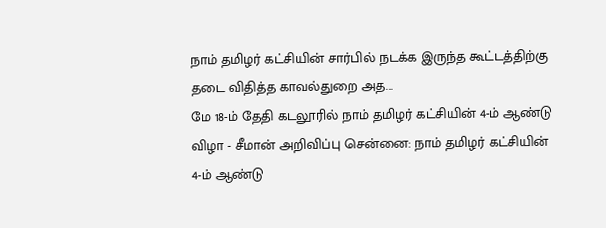நாம் தமிழர் கட்சியின் சார்பில் நடக்க இருந்த கூட்டத்திற்கு தடை விதித்த காவல்துறை அத...
மே 18-ம் தேதி கடலூரில் நாம் தமிழர் கட்சியின் 4-ம் ஆண்டு விழா - சீமான் அறிவிப்பு சென்னை: நாம் தமிழர் கட்சியின் 4-ம் ஆண்டு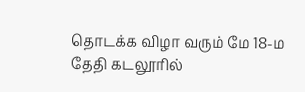தொடக்க விழா வரும் மே 18-ம தேதி கடலூரில்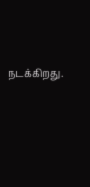நடக்கிறது.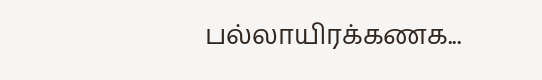பல்லாயிரக்கணக...